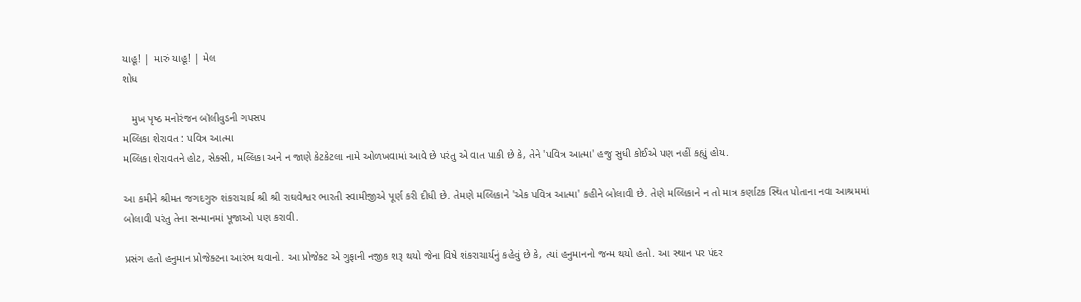યાહૂ! | મારું યાહૂ! | મેલ
શોધ

   મુખ પૃષ્ઠ મનોરંજન બૉલીવુડની ગપસપ
મલ્લિકા શેરાવત : પવિત્ર આત્મા
મલ્લિકા શેરાવતને હોટ, સેક્સી, મલ્લિકા અને ન જાણે કેટકેટલા નામે ઓળખવામાં આવે છે પરંતુ એ વાત પાકી છે કે, તેને 'પવિત્ર આત્મા' હજુ સુધી કોઈએ પણ નહીં કહ્યું હોય.

આ કમીને શ્રીમત જગદગુરુ શંકરાચાર્ય શ્રી શ્રી રાઘવેશ્વર ભારતી સ્વામીજીએ પૂર્ણ કરી દીધી છે. તેમણે મલ્લિકાને 'એક પવિત્ર આત્મા' કહીને બોલાવી છે. તેણે મલ્લિકાને ન તો માત્ર કર્ણાટક સ્થિત પોતાના નવા આશ્રમમાં બોલાવી પરંતુ તેના સન્માનમાં પૂજાઓ પણ કરાવી.

પ્રસંગ હતો હનુમાન પ્રોજેક્ટના આરંભ થવાનો. આ પ્રોજેક્ટ એ ગુફાની નજીક શરૂ થયો જેના વિષે શંકરાચાર્યનું કહેવું છે કે, ત્યાં હનુમાનનો જન્મ થયો હતો. આ સ્થાન પર પંદર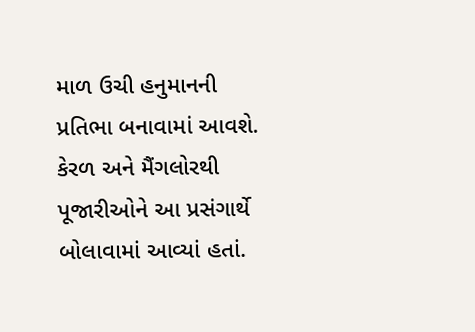માળ ઉચી હનુમાનની પ્રતિભા બનાવામાં આવશે. કેરળ અને મૈંગલોરથી પૂજારીઓને આ પ્રસંગાર્થે બોલાવામાં આવ્યાં હતાં.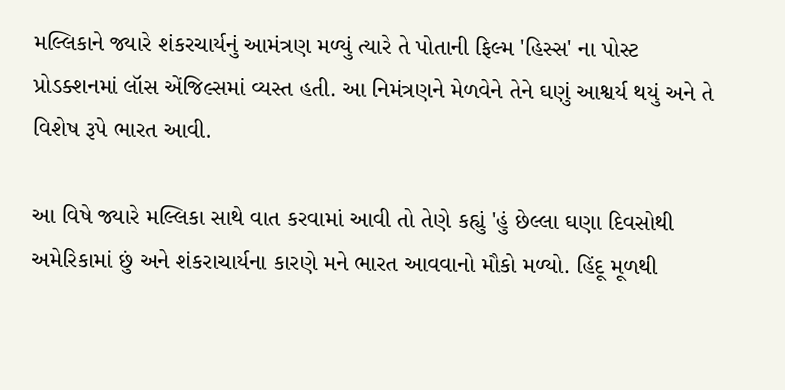મલ્લિકાને જ્યારે શંકરચાર્યનું આમંત્રણ મળ્યું ત્યારે તે પોતાની ફિલ્મ 'હિસ્સ' ના પોસ્ટ પ્રોડક્શનમાં લૉસ એંજિલ્સમાં વ્યસ્ત હતી. આ નિમંત્રણને મેળવેને તેને ઘણું આશ્વર્ય થયું અને તે વિશેષ રૂપે ભારત આવી.

આ વિષે જ્યારે મલ્લિકા સાથે વાત કરવામાં આવી તો તેણે કહ્યું 'હું છેલ્લા ઘણા દિવસોથી અમેરિકામાં છું અને શંકરાચાર્યના કારણે મને ભારત આવવાનો મૌકો મળ્યો. હિંદૂ મૂળથી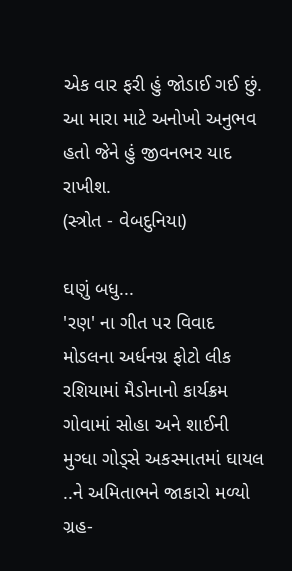એક વાર ફરી હું જોડાઈ ગઈ છું. આ મારા માટે અનોખો અનુભવ હતો જેને હું જીવનભર યાદ રાખીશ.
(સ્ત્રોત - વેબદુનિયા)

ઘણું બધુ...
'રણ' ના ગીત પર વિવાદ
મોડલના અર્ધનગ્ન ફોટો લીક
રશિયામાં મૈડોનાનો કાર્યક્રમ
ગોવામાં સોહા અને શાઈની
મુગ્ધા ગોડ્સે અકસ્માતમાં ઘાયલ
..ને અમિતાભને જાકારો મળ્યો
ગ્રહ-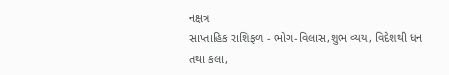નક્ષત્ર
સાપ્તાહિક રાશિફળ - ભોગ-વિલાસ,શુભ વ્યય, વિદેશથી ધન તથા કલા,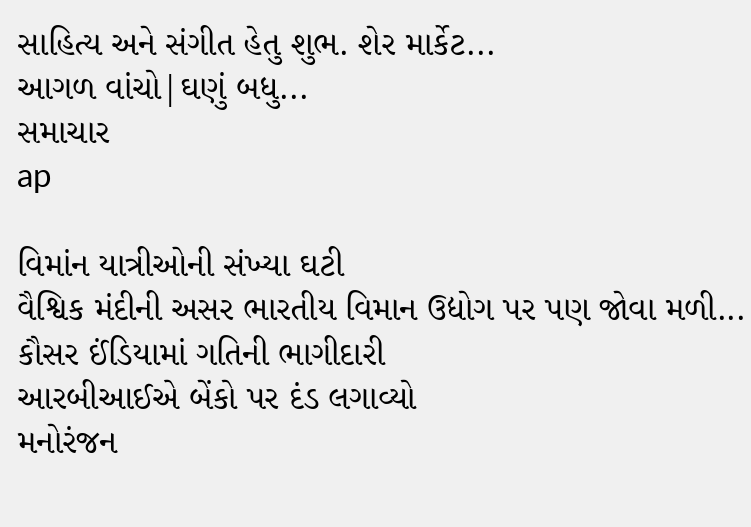સાહિત્ય અને સંગીત હેતુ શુભ. શેર માર્કેટ...
આગળ વાંચો|ઘણું બધુ...
સમાચાર
ap

વિમાંન યાત્રીઓની સંખ્યા ઘટી
વૈશ્વિક મંદીની અસર ભારતીય વિમાન ઉદ્યોગ પર પણ જોવા મળી...
કૌસર ઈંડિયામાં ગતિની ભાગીદારી
આરબીઆઈએ બેંકો પર દંડ લગાવ્યો
મનોરંજન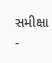સમીક્ષા -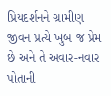પ્રિયદર્શનને ગ્રામીણ જીવન પ્રત્યે ખુબ જ પ્રેમ છે અને તે અવાર-નવાર પોતાની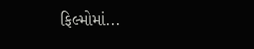ફિલ્મોમાં...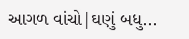આગળ વાંચો|ઘણું બધુ...